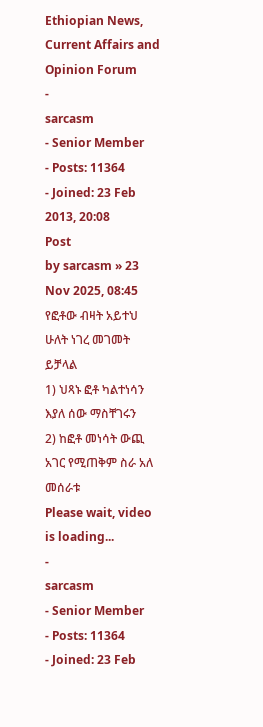Ethiopian News, Current Affairs and Opinion Forum
-
sarcasm
- Senior Member
- Posts: 11364
- Joined: 23 Feb 2013, 20:08
Post
by sarcasm » 23 Nov 2025, 08:45
የፎቶው ብዛት አይተህ ሁለት ነገረ መገመት ይቻላል
1) ህጻኑ ፎቶ ካልተነሳን እያለ ሰው ማስቸገሩን
2) ከፎቶ መነሳት ውጪ አገር የሚጠቅም ስራ አለ መሰራቱ
Please wait, video is loading...
-
sarcasm
- Senior Member
- Posts: 11364
- Joined: 23 Feb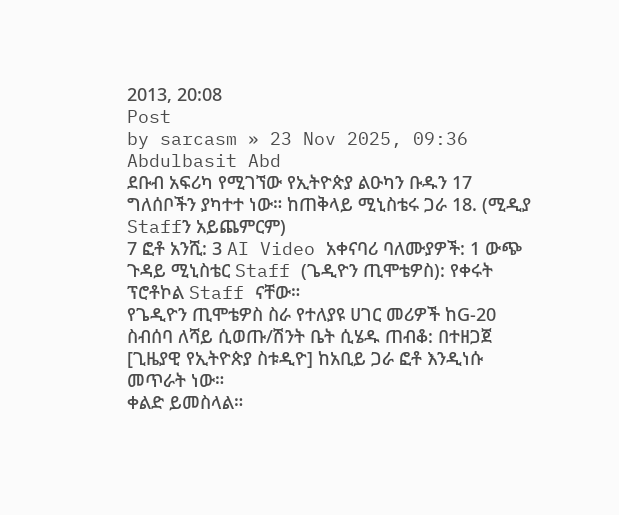2013, 20:08
Post
by sarcasm » 23 Nov 2025, 09:36
Abdulbasit Abd
ደቡብ አፍሪካ የሚገኘው የኢትዮጵያ ልዑካን ቡዱን 17 ግለሰቦችን ያካተተ ነው። ከጠቅላይ ሚኒስቴሩ ጋራ 18. (ሚዲያ Staffን አይጨምርም)
7 ፎቶ አንሺ: 3 AI Video አቀናባሪ ባለሙያዎች: 1 ውጭ ጉዳይ ሚኒስቴር Staff (ጌዲዮን ጢሞቴዎስ): የቀሩት ፕሮቶኮል Staff ናቸው።
የጌዲዮን ጢሞቴዎስ ስራ የተለያዩ ሀገር መሪዎች ከG-20 ስብሰባ ለሻይ ሲወጡ/ሽንት ቤት ሲሄዱ ጠብቆ: በተዘጋጀ [ጊዜያዊ የኢትዮጵያ ስቱዲዮ] ከአቢይ ጋራ ፎቶ እንዲነሱ መጥራት ነው።
ቀልድ ይመስላል።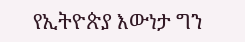የኢትዮጵያ እውነታ ግን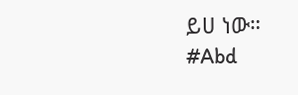ይሀ ነው።
#Abd